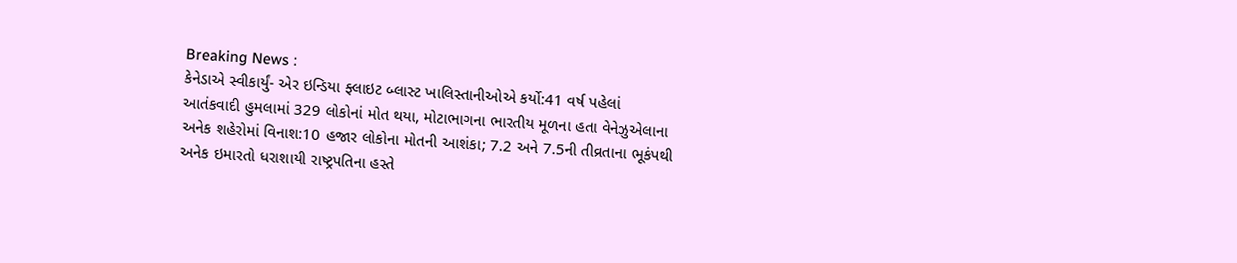Breaking News :
કેનેડાએ સ્વીકાર્યું- એર ઇન્ડિયા ફ્લાઇટ બ્લાસ્ટ ખાલિસ્તાનીઓએ કર્યો:41 વર્ષ પહેલાં આતંકવાદી હુમલામાં 329 લોકોનાં મોત થયા, મોટાભાગના ભારતીય મૂળના હતા વેનેઝુએલાના અનેક શહેરોમાં વિનાશ:10 હજાર લોકોના મોતની આશંકા; 7.2 અને 7.5ની તીવ્રતાના ભૂકંપથી અનેક ઇમારતો ધરાશાયી રાષ્ટ્રપતિના હસ્તે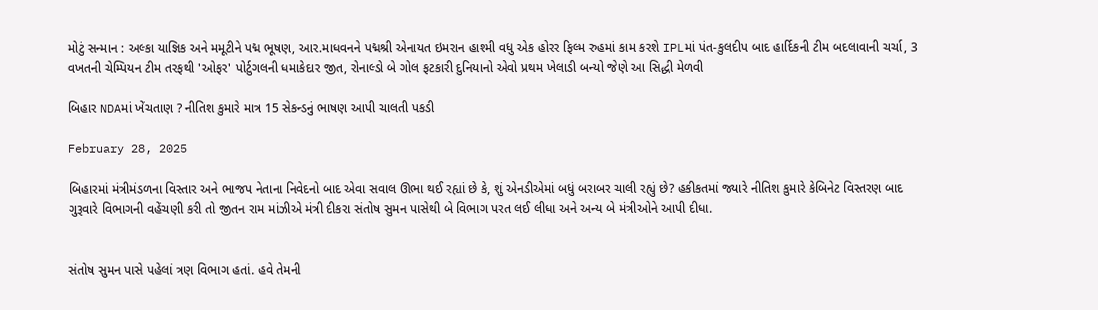મોટું સન્માન : અલ્કા યાજ્ઞિક અને મમૂટીને પદ્મ ભૂષણ, આર.માધવનને પદ્મશ્રી એનાયત ઇમરાન હાશ્મી વધુ એક હોરર ફિલ્મ રુહમાં કામ કરશે IPLમાં પંત-કુલદીપ બાદ હાર્દિકની ટીમ બદલાવાની ચર્ચા, 3 વખતની ચેમ્પિયન ટીમ તરફથી 'ઓફર' પોર્ટુગલની ધમાકેદાર જીત, રોનાલ્ડો બે ગોલ ફટકારી દુનિયાનો એવો પ્રથમ ખેલાડી બન્યો જેણે આ સિદ્ધી મેળવી

બિહાર NDAમાં ખેંચતાણ ? નીતિશ કુમારે માત્ર 15 સેકન્ડનું ભાષણ આપી ચાલતી પકડી

February 28, 2025

બિહારમાં મંત્રીમંડળના વિસ્તાર અને ભાજપ નેતાના નિવેદનો બાદ એવા સવાલ ઊભા થઈ રહ્યાં છે કે, શું એનડીએમાં બધું બરાબર ચાલી રહ્યું છે? હકીકતમાં જ્યારે નીતિશ કુમારે કેબિનેટ વિસ્તરણ બાદ ગુરૂવારે વિભાગની વહેંચણી કરી તો જીતન રામ માંઝીએ મંત્રી દીકરા સંતોષ સુમન પાસેથી બે વિભાગ પરત લઈ લીધા અને અન્ય બે મંત્રીઓને આપી દીધા.


સંતોષ સુમન પાસે પહેલાં ત્રણ વિભાગ હતાં. હવે તેમની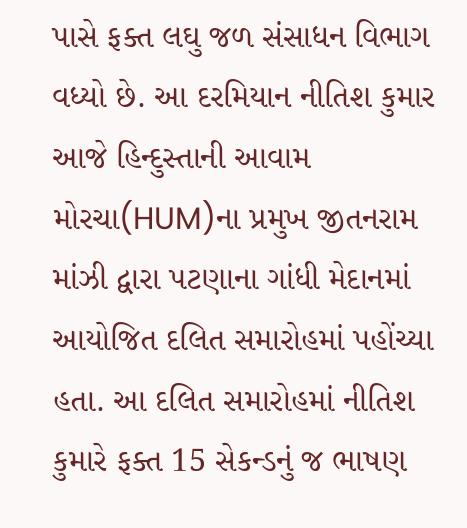પાસે ફક્ત લઘુ જળ સંસાધન વિભાગ વધ્યો છે. આ દરમિયાન નીતિશ કુમાર આજે હિન્દુસ્તાની આવામ મોરચા(HUM)ના પ્રમુખ જીતનરામ માંઝી દ્વારા પટણાના ગાંધી મેદાનમાં આયોજિત દલિત સમારોહમાં પહોંચ્યા હતા. આ દલિત સમારોહમાં નીતિશ કુમારે ફક્ત 15 સેકન્ડનું જ ભાષણ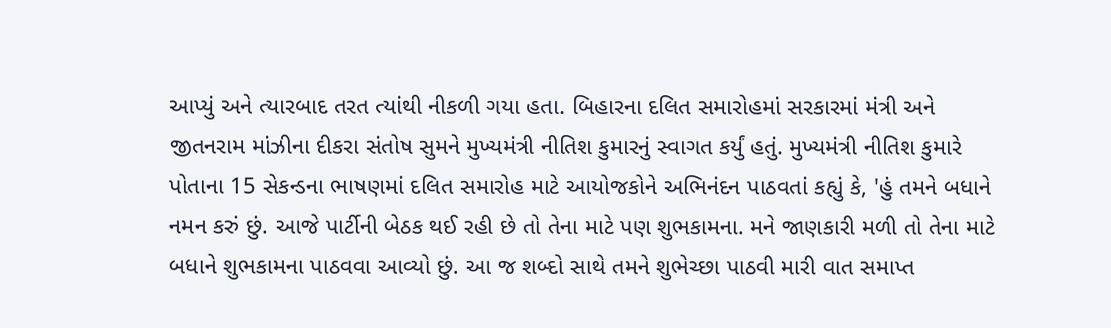આપ્યું અને ત્યારબાદ તરત ત્યાંથી નીકળી ગયા હતા. બિહારના દલિત સમારોહમાં સરકારમાં મંત્રી અને જીતનરામ માંઝીના દીકરા સંતોષ સુમને મુખ્યમંત્રી નીતિશ કુમારનું સ્વાગત કર્યું હતું. મુખ્યમંત્રી નીતિશ કુમારે પોતાના 15 સેકન્ડના ભાષણમાં દલિત સમારોહ માટે આયોજકોને અભિનંદન પાઠવતાં કહ્યું કે, 'હું તમને બધાને નમન કરું છું. આજે પાર્ટીની બેઠક થઈ રહી છે તો તેના માટે પણ શુભકામના. મને જાણકારી મળી તો તેના માટે બધાને શુભકામના પાઠવવા આવ્યો છું. આ જ શબ્દો સાથે તમને શુભેચ્છા પાઠવી મારી વાત સમાપ્ત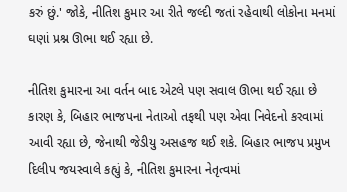કરું છું.' જોકે, નીતિશ કુમાર આ રીતે જલ્દી જતાં રહેવાથી લોકોના મનમાં ઘણાં પ્રશ્ન ઊભા થઈ રહ્યા છે.

નીતિશ કુમારના આ વર્તન બાદ એટલે પણ સવાલ ઊભા થઈ રહ્યા છે કારણ કે, બિહાર ભાજપના નેતાઓ તફથી પણ એવા નિવેદનો કરવામાં આવી રહ્યા છે, જેનાથી જેડીયુ અસહજ થઈ શકે. બિહાર ભાજપ પ્રમુખ દિલીપ જયસ્વાલે કહ્યું કે, નીતિશ કુમારના નેતૃત્વમાં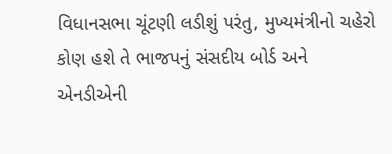વિધાનસભા ચૂંટણી લડીશું પરંતુ, મુખ્યમંત્રીનો ચહેરો કોણ હશે તે ભાજપનું સંસદીય બોર્ડ અને એનડીએની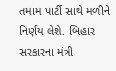તમામ પાર્ટી સાથે મળીને નિર્ણય લેશે. બિહાર સરકારના મંત્રી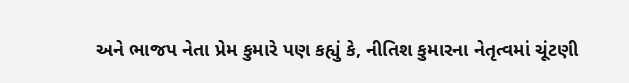અને ભાજપ નેતા પ્રેમ કુમારે પણ કહ્યું કે, નીતિશ કુમારના નેતૃત્વમાં ચૂંટણી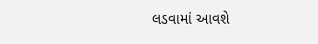લડવામાં આવશે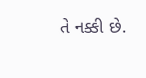તે નક્કી છે.